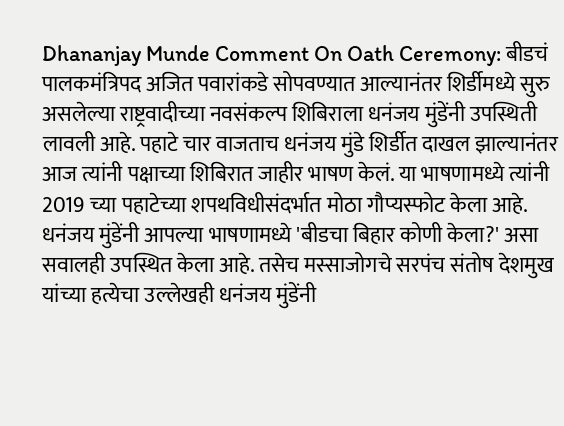Dhananjay Munde Comment On Oath Ceremony: बीडचं पालकमंत्रिपद अजित पवारांकडे सोपवण्यात आल्यानंतर शिर्डीमध्ये सुरु असलेल्या राष्ट्रवादीच्या नवसंकल्प शिबिराला धनंजय मुंडेंनी उपस्थिती लावली आहे. पहाटे चार वाजताच धनंजय मुंडे शिर्डीत दाखल झाल्यानंतर आज त्यांनी पक्षाच्या शिबिरात जाहीर भाषण केलं. या भाषणामध्ये त्यांनी 2019 च्या पहाटेच्या शपथविधीसंदर्भात मोठा गौप्यस्फोट केला आहे. धनंजय मुंडेंनी आपल्या भाषणामध्ये 'बीडचा बिहार कोणी केला?' असा सवालही उपस्थित केला आहे. तसेच मस्साजोगचे सरपंच संतोष देशमुख यांच्या हत्येचा उल्लेखही धनंजय मुंडेंनी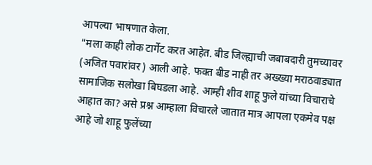आपल्या भाषणात केला.
"मला काही लोक टार्गेट करत आहेत. बीड जिल्ह्याची जबाबदारी तुमच्यावर (अजित पवारांवर) आली आहे. फक्त बीड नाही तर अख्ख्या मराठवाड्यात सामाजिक सलोखा बिघडला आहे. आम्ही शीव शाहू फुले यांच्या विचाराचे आहात का? असे प्रश्न आम्हाला विचारले जातात मात्र आपला एकमेव पक्ष आहे जो शाहू फुलेंच्या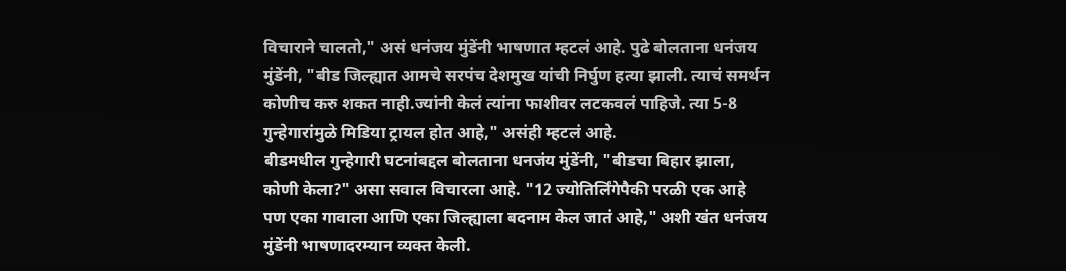विचाराने चालतो," असं धनंजय मुंडेंनी भाषणात म्हटलं आहे. पुढे बोलताना धनंजय मुंडेंनी, "बीड जिल्ह्यात आमचे सरपंच देशमुख यांची निर्घुण हत्या झाली. त्याचं समर्थन कोणीच करु शकत नाही.ज्यांनी केलं त्यांना फाशीवर लटकवलं पाहिजे. त्या 5-8 गुन्हेगारांमुळे मिडिया ट्रायल होत आहे," असंही म्हटलं आहे.
बीडमधील गुन्हेगारी घटनांबद्दल बोलताना धनजंय मुंडेंनी, "बीडचा बिहार झाला, कोणी केला?" असा सवाल विचारला आहे. "12 ज्योतिर्लिंगेपैकी परळी एक आहे पण एका गावाला आणि एका जिल्ह्याला बदनाम केल जातं आहे," अशी खंत धनंजय मुंडेंनी भाषणादरम्यान व्यक्त केली.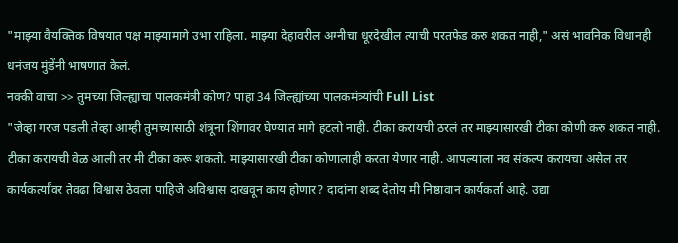"माझ्या वैयक्तिक विषयात पक्ष माझ्यामागे उभा राहिला. माझ्या देहावरील अग्नीचा धूरदेखील त्याची परतफेड करु शकत नाही," असं भावनिक विधानही धनंजय मुंडेंनी भाषणात केलं.
नक्की वाचा >> तुमच्या जिल्ह्याचा पालकमंत्री कोण? पाहा 34 जिल्ह्यांच्या पालकमंत्र्यांची Full List
"जेव्हा गरज पडली तेव्हा आम्ही तुमच्यासाठी शंत्रूना शिंगावर घेण्यात मागे हटलो नाही. टीका करायची ठरलं तर माझ्यासारखी टीका कोणी करु शकत नाही. टीका करायची वेळ आली तर मी टीका करू शकतो. माझ्यासारखी टीका कोणालाही करता येणार नाही. आपल्याला नव संकल्प करायचा असेल तर कार्यकर्त्यांवर तेवढा विश्वास ठेवला पाहिजे अविश्वास दाखवून काय होणार? दादांना शब्द देतोय मी निष्ठावान कार्यकर्ता आहे. उद्या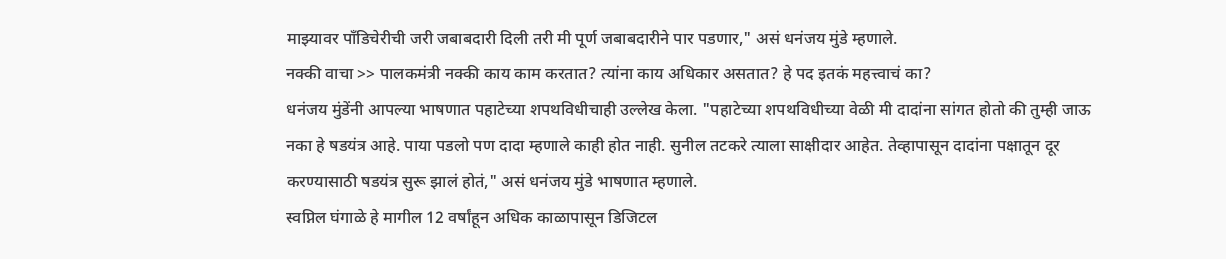माझ्यावर पाँडिचेरीची जरी जबाबदारी दिली तरी मी पूर्ण जबाबदारीने पार पडणार," असं धनंजय मुंडे म्हणाले.
नक्की वाचा >> पालकमंत्री नक्की काय काम करतात? त्यांना काय अधिकार असतात? हे पद इतकं महत्त्वाचं का?
धनंजय मुंडेंनी आपल्या भाषणात पहाटेच्या शपथविधीचाही उल्लेख केला. "पहाटेच्या शपथविधीच्या वेळी मी दादांना सांगत होतो की तुम्ही जाऊ नका हे षडयंत्र आहे. पाया पडलो पण दादा म्हणाले काही होत नाही. सुनील तटकरे त्याला साक्षीदार आहेत. तेव्हापासून दादांना पक्षातून दूर करण्यासाठी षडयंत्र सुरू झालं होतं," असं धनंजय मुंडे भाषणात म्हणाले.
स्वप्निल घंगाळे हे मागील 12 वर्षांहून अधिक काळापासून डिजिटल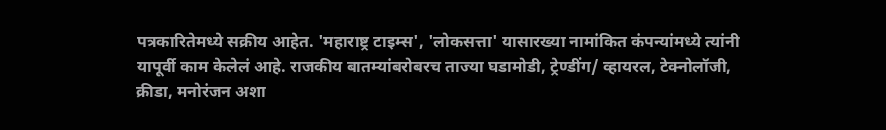पत्रकारितेमध्ये सक्रीय आहेत. 'महाराष्ट्र टाइम्स', 'लोकसत्ता' यासारख्या नामांकित कंपन्यांमध्ये त्यांनी यापूर्वी काम केलेलं आहे. राजकीय बातम्यांबरोबरच ताज्या घडामोडी, ट्रेण्डींग/ व्हायरल, टेक्नोलॉजी, क्रीडा, मनोरंजन अशा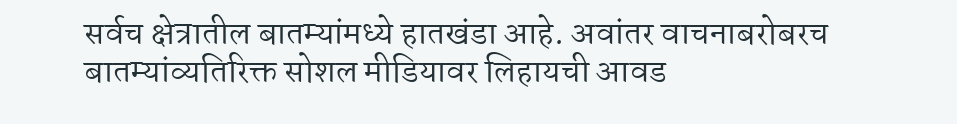सर्वच क्षेत्रातील बातम्यांमध्ये हातखंडा आहे. अवांतर वाचनाबरोबरच बातम्यांव्यतिरिक्त सोशल मीडियावर लिहायची आवड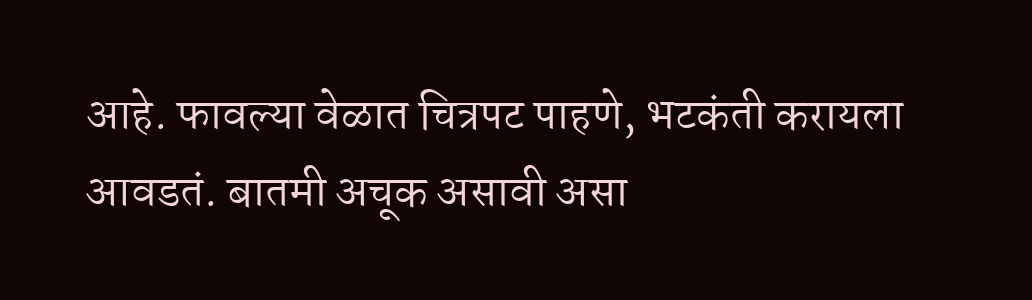आहे. फावल्या वेळात चित्रपट पाहणे, भटकंती करायला आवडतं. बातमी अचूक असावी असा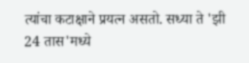त्यांचा कटाक्षाने प्रयत्न असतो. सध्या ते 'झी 24 तास'मध्ये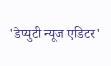'डेप्युटी न्यूज एडिटर'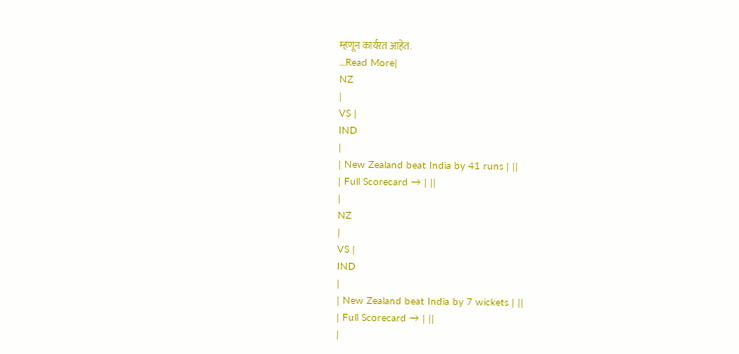म्हणून कार्यरत आहेत.
...Read More|
NZ
|
VS |
IND
|
| New Zealand beat India by 41 runs | ||
| Full Scorecard → | ||
|
NZ
|
VS |
IND
|
| New Zealand beat India by 7 wickets | ||
| Full Scorecard → | ||
|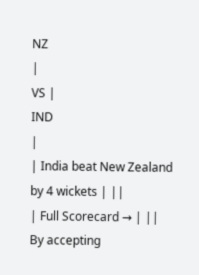NZ
|
VS |
IND
|
| India beat New Zealand by 4 wickets | ||
| Full Scorecard → | ||
By accepting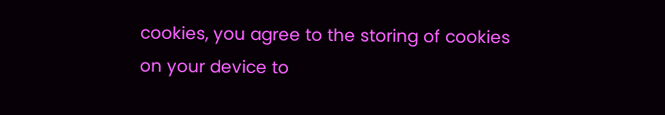cookies, you agree to the storing of cookies on your device to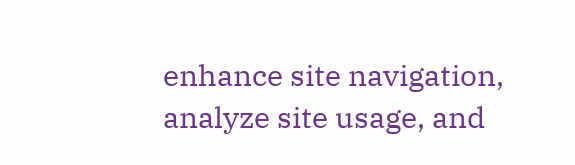enhance site navigation, analyze site usage, and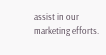assist in our marketing efforts.